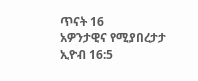ጥናት 16
አዎንታዊና የሚያበረታታ
ኢዮብ 16:5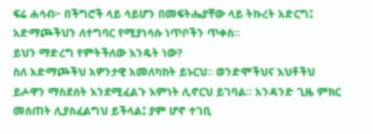ፍሬ ሐሳብ፦ በችግሮች ላይ ሳይሆን በመፍትሔያቸው ላይ ትኩረት አድርግ፤ አድማጮችህን ለተግባር የሚያነሳሱ ነጥቦችን ጥቀስ።
ይህን ማድረግ የምትችለው እንዴት ነው?
ስለ አድማጮችህ አዎንታዊ አመለካከት ይኑርህ። ወንድሞችህና እህቶችህ ይሖዋን ማስደሰት እንደሚፈልጉ እምነት ሊኖርህ ይገባል። አንዳንድ ጊዜ ምክር መስጠት ሊያስፈልግህ ይችላል፤ ያም ሆኖ ተገቢ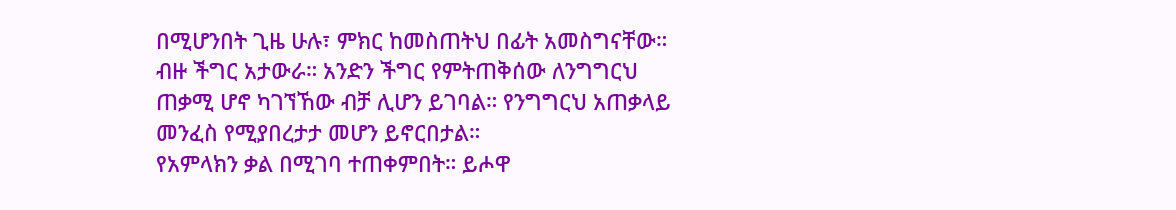በሚሆንበት ጊዜ ሁሉ፣ ምክር ከመስጠትህ በፊት አመስግናቸው።
ብዙ ችግር አታውራ። አንድን ችግር የምትጠቅሰው ለንግግርህ ጠቃሚ ሆኖ ካገኘኸው ብቻ ሊሆን ይገባል። የንግግርህ አጠቃላይ መንፈስ የሚያበረታታ መሆን ይኖርበታል።
የአምላክን ቃል በሚገባ ተጠቀምበት። ይሖዋ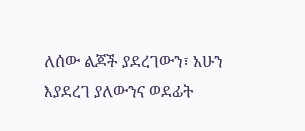ለሰው ልጆች ያደረገውን፣ አሁን እያደረገ ያለውንና ወደፊት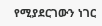የሚያደርገውን ነገር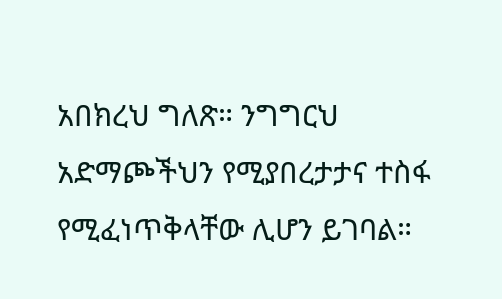አበክረህ ግለጽ። ንግግርህ አድማጮችህን የሚያበረታታና ተስፋ የሚፈነጥቅላቸው ሊሆን ይገባል።